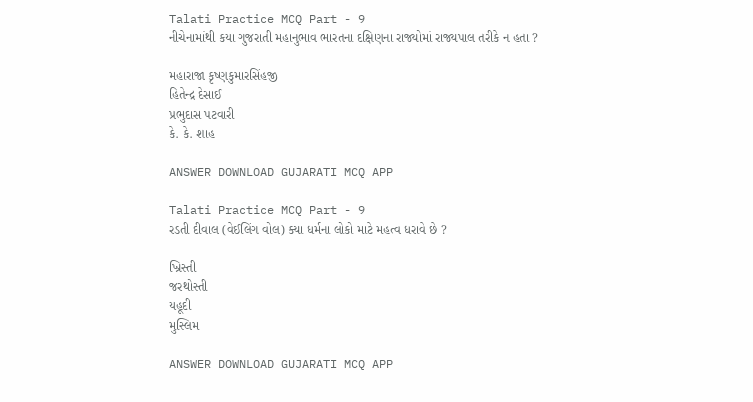Talati Practice MCQ Part - 9
નીચેનામાંથી કયા ગુજરાતી મહાનુભાવ ભારતના દક્ષિણના રાજ્યોમાં રાજ્યપાલ તરીકે ન હતા ?

મહારાજા કૃષ્ણકુમારસિંહજી
હિતેન્દ્ર દેસાઈ
પ્રભુદાસ પટવારી
કે. કે. શાહ

ANSWER DOWNLOAD GUJARATI MCQ APP

Talati Practice MCQ Part - 9
રડતી દીવાલ (વેઈલિંગ વોલ) ક્યા ધર્મના લોકો માટે મહત્વ ધરાવે છે ?

ખ્રિસ્તી
જરથોસ્તી
યહૂદી
મુસ્લિમ

ANSWER DOWNLOAD GUJARATI MCQ APP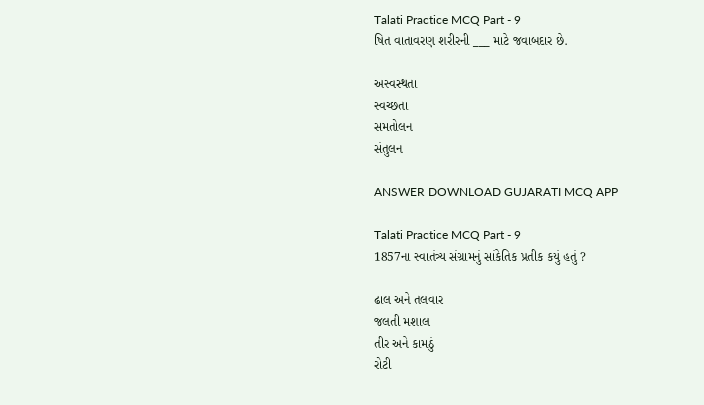Talati Practice MCQ Part - 9
ષિત વાતાવરણ શરીરની ___ માટે જવાબદાર છે.

અસ્વસ્થતા
સ્વચ્છતા
સમતોલન
સંતુલન

ANSWER DOWNLOAD GUJARATI MCQ APP

Talati Practice MCQ Part - 9
1857ના સ્વાતંત્ર્ય સંગ્રામનું સાંકેતિક પ્રતીક કયું હતું ?

ઢાલ અને તલવાર
જલતી મશાલ
તીર અને કામઠું
રોટી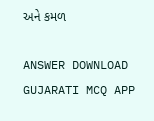અને કમળ

ANSWER DOWNLOAD GUJARATI MCQ APP